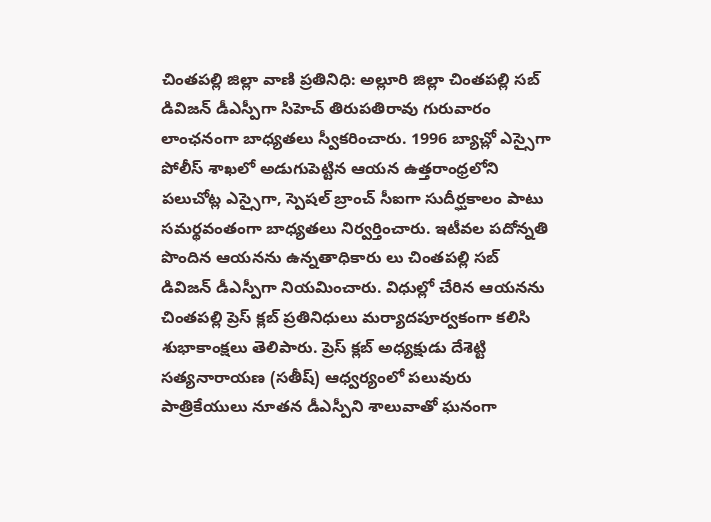చింతపల్లి జిల్లా వాణి ప్రతినిధి: అల్లూరి జిల్లా చింతపల్లి సబ్ డివిజన్ డీఎస్పీగా సిహెచ్ తిరుపతిరావు గురువారం లాంఛనంగా బాధ్యతలు స్వీకరించారు. 1996 బ్యాచ్లో ఎస్సైగా పోలీస్ శాఖలో అడుగుపెట్టిన ఆయన ఉత్తరాంధ్రలోని పలుచోట్ల ఎస్సైగా, స్పెషల్ బ్రాంచ్ సీఐగా సుదీర్ఘకాలం పాటు సమర్థవంతంగా బాధ్యతలు నిర్వర్తించారు. ఇటీవల పదోన్నతి పొందిన ఆయనను ఉన్నతాధికారు లు చింతపల్లి సబ్ డివిజన్ డీఎస్పీగా నియమించారు. విధుల్లో చేరిన ఆయనను చింతపల్లి ప్రెస్ క్లబ్ ప్రతినిధులు మర్యాదపూర్వకంగా కలిసి శుభాకాంక్షలు తెలిపారు. ప్రెస్ క్లబ్ అధ్యక్షుడు దేశెట్టి సత్యనారాయణ (సతీష్) ఆధ్వర్యంలో పలువురు పాత్రికేయులు నూతన డీఎస్పీని శాలువాతో ఘనంగా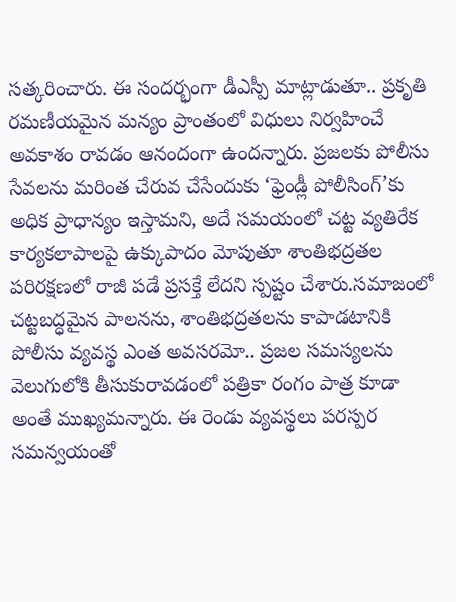సత్కరించారు. ఈ సందర్భంగా డీఎస్పీ మాట్లాడుతూ.. ప్రకృతి రమణీయమైన మన్యం ప్రాంతంలో విధులు నిర్వహించే అవకాశం రావడం ఆనందంగా ఉందన్నారు. ప్రజలకు పోలీసు సేవలను మరింత చేరువ చేసేందుకు ‘ఫ్రెండ్లీ పోలీసింగ్’కు అధిక ప్రాధాన్యం ఇస్తామని, అదే సమయంలో చట్ట వ్యతిరేక కార్యకలాపాలపై ఉక్కుపాదం మోపుతూ శాంతిభద్రతల పరిరక్షణలో రాజీ పడే ప్రసక్తే లేదని స్పష్టం చేశారు.సమాజంలో చట్టబద్ధమైన పాలనను, శాంతిభద్రతలను కాపాడటానికి పోలీసు వ్యవస్థ ఎంత అవసరమో.. ప్రజల సమస్యలను వెలుగులోకి తీసుకురావడంలో పత్రికా రంగం పాత్ర కూడా అంతే ముఖ్యమన్నారు. ఈ రెండు వ్యవస్థలు పరస్పర సమన్వయంతో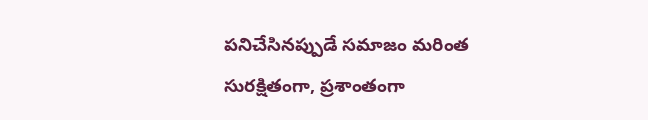పనిచేసినప్పుడే సమాజం మరింత సురక్షితంగా, ప్రశాంతంగా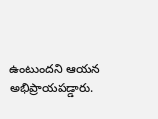ఉంటుందని ఆయన అభిప్రాయపడ్డారు.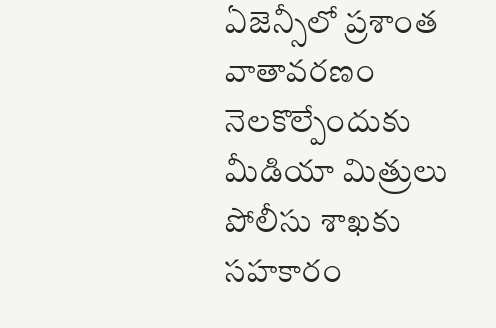ఏజెన్సీలో ప్రశాంత వాతావరణం నెలకొల్పేందుకు మీడియా మిత్రులు పోలీసు శాఖకు సహకారం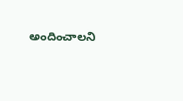అందించాలని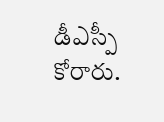డీఎస్పీ కోరారు.